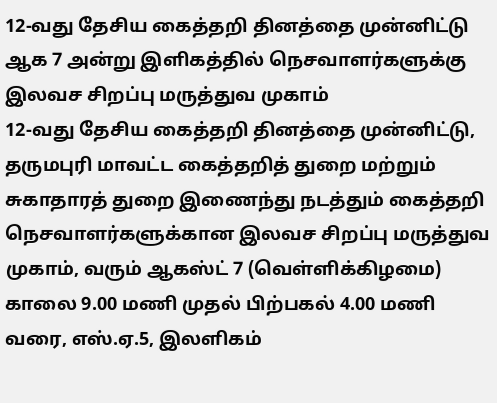12-வது தேசிய கைத்தறி தினத்தை முன்னிட்டு ஆக 7 அன்று இளிகத்தில் நெசவாளர்களுக்கு இலவச சிறப்பு மருத்துவ முகாம்
12-வது தேசிய கைத்தறி தினத்தை முன்னிட்டு, தருமபுரி மாவட்ட கைத்தறித் துறை மற்றும் சுகாதாரத் துறை இணைந்து நடத்தும் கைத்தறி நெசவாளர்களுக்கான இலவச சிறப்பு மருத்துவ முகாம், வரும் ஆகஸ்ட் 7 (வெள்ளிக்கிழமை) காலை 9.00 மணி முதல் பிற்பகல் 4.00 மணி வரை, எஸ்.ஏ.5, இலளிகம்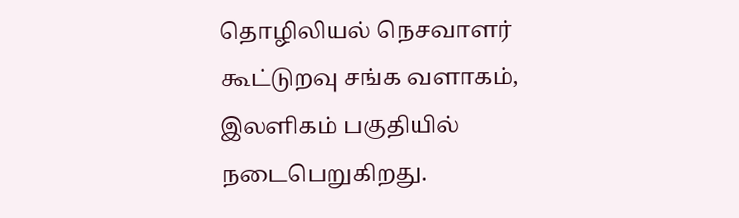தொழிலியல் நெசவாளர் கூட்டுறவு சங்க வளாகம், இலளிகம் பகுதியில் நடைபெறுகிறது.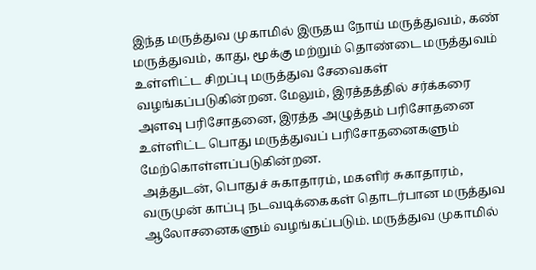இந்த மருத்துவ முகாமில் இருதய நோய் மருத்துவம், கண் மருத்துவம், காது, மூக்கு மற்றும் தொண்டை மருத்துவம் உள்ளிட்ட சிறப்பு மருத்துவ சேவைகள் வழங்கப்படுகின்றன. மேலும், இரத்தத்தில் சர்க்கரை அளவு பரிசோதனை, இரத்த அழுத்தம் பரிசோதனை உள்ளிட்ட பொது மருத்துவப் பரிசோதனைகளும் மேற்கொள்ளப்படுகின்றன.
அத்துடன், பொதுச் சுகாதாரம், மகளிர் சுகாதாரம், வருமுன் காப்பு நடவடிக்கைகள் தொடர்பான மருத்துவ ஆலோசனைகளும் வழங்கப்படும். மருத்துவ முகாமில்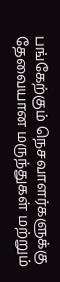பங்கேற்கும் நெசவாளர்களுக்கு தேவையான மருந்துகள் மற்றும்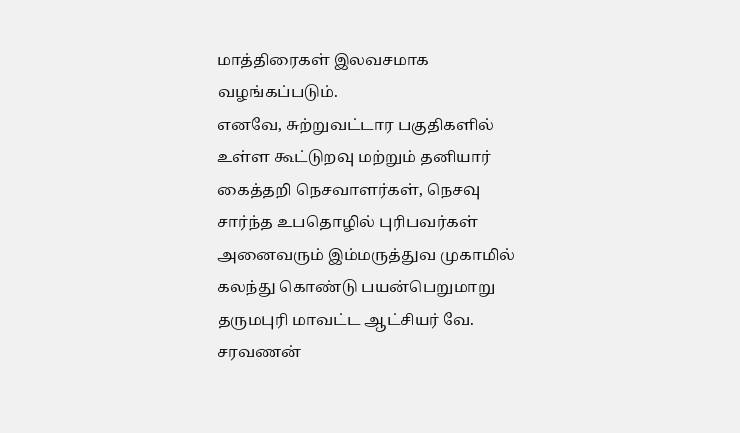மாத்திரைகள் இலவசமாக வழங்கப்படும்.
எனவே, சுற்றுவட்டார பகுதிகளில் உள்ள கூட்டுறவு மற்றும் தனியார் கைத்தறி நெசவாளர்கள், நெசவு சார்ந்த உபதொழில் புரிபவர்கள் அனைவரும் இம்மருத்துவ முகாமில் கலந்து கொண்டு பயன்பெறுமாறு தருமபுரி மாவட்ட ஆட்சியர் வே. சரவணன்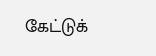கேட்டுக்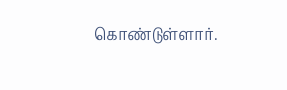கொண்டுள்ளார்.